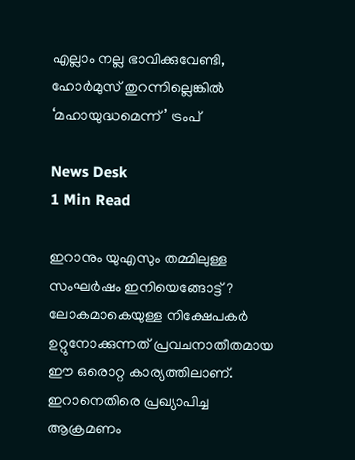എല്ലാം നല്ല ഭാവിക്കുവേണ്ടി, ഹോർമുസ് തുറന്നില്ലെങ്കിൽ ‘മഹായുദ്ധമെന്ന്’ ട്രംപ്

News Desk
1 Min Read

ഇറാനും യുഎസും തമ്മിലുള്ള സംഘർഷം ഇനിയെങ്ങോട്ട്? ലോകമാകെയുള്ള നിക്ഷേപകർ ഉറ്റുനോക്കുന്നത് പ്രവചനാതീതമായ ഈ ഒരൊറ്റ കാര്യത്തിലാണ്. ഇറാനെതിരെ പ്രഖ്യാപിച്ച ആക്രമണം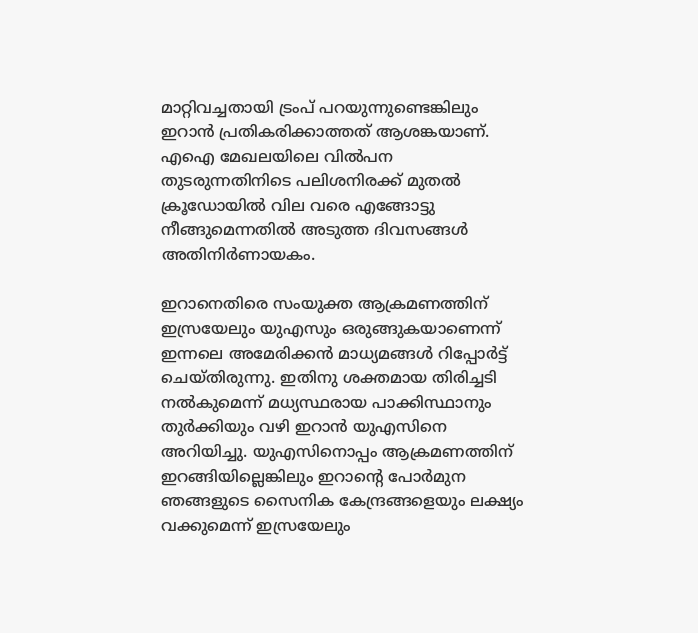മാറ്റിവച്ചതായി ട്രംപ് പറയുന്നുണ്ടെങ്കിലും ഇറാൻ പ്രതികരിക്കാത്തത് ആശങ്കയാണ്. എഐ മേഖലയിലെ വിൽപന തുടരുന്നതിനിടെ പലിശനിരക്ക് മുതൽ ക്രൂഡോയിൽ വില വരെ എങ്ങോട്ടു നീങ്ങുമെന്നതിൽ അടുത്ത ദിവസങ്ങൾ അതിനിർണായകം.

ഇറാനെതിരെ സംയുക്ത ആക്രമണത്തിന് ഇസ്രയേലും യുഎസും ഒരുങ്ങുകയാണെന്ന് ഇന്നലെ അമേരിക്കൻ മാധ്യമങ്ങൾ റിപ്പോർട്ട് ചെയ്തിരുന്നു. ഇതിനു ശക്തമായ തിരിച്ചടി നൽകുമെന്ന് മധ്യസ്ഥരായ പാക്കിസ്ഥാനും തുർക്കിയും വഴി ഇറാൻ യുഎസിനെ അറിയിച്ചു. യുഎസിനൊപ്പം ആക്രമണത്തിന് ഇറങ്ങിയില്ലെങ്കിലും ഇറാന്റെ പോർമുന ഞങ്ങളുടെ സൈനിക കേന്ദ്രങ്ങളെയും ലക്ഷ്യം വക്കുമെന്ന് ഇസ്രയേലും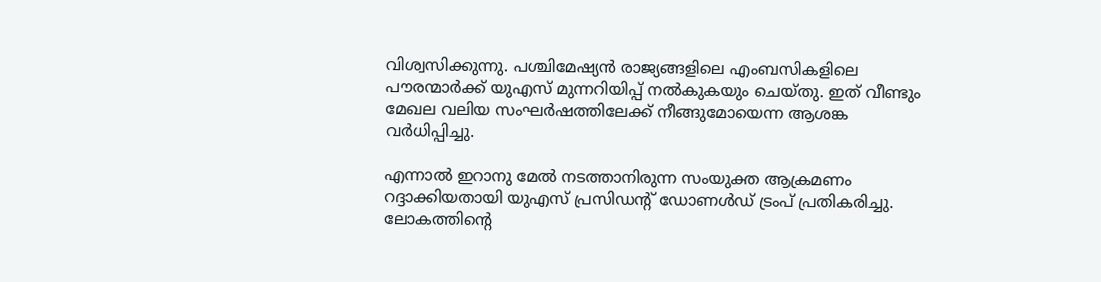വിശ്വസിക്കുന്നു. പശ്ചിമേഷ്യൻ രാജ്യങ്ങളിലെ എംബസികളിലെ പൗരന്മാർക്ക് യുഎസ് മുന്നറിയിപ്പ് നൽകുകയും ചെയ്തു. ഇത് വീണ്ടും മേഖല വലിയ സംഘർഷത്തിലേക്ക് നീങ്ങുമോയെന്ന ആശങ്ക വർധിപ്പിച്ചു.

എന്നാൽ ഇറാനു മേൽ നടത്താനിരുന്ന സംയുക്ത ആക്രമണം റദ്ദാക്കിയതായി യുഎസ് പ്രസിഡന്റ് ഡോണൾഡ് ട്രംപ് പ്രതികരിച്ചു. ലോകത്തിന്റെ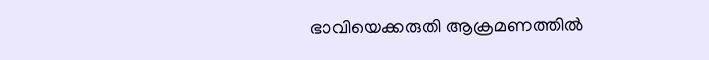ഭാവിയെക്കരുതി ആക്രമണത്തിൽ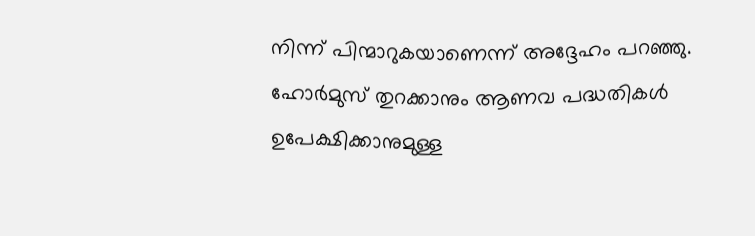നിന്ന് പിന്മാറുകയാണെന്ന് അദ്ദേഹം പറഞ്ഞു. ഹോർമുസ് തുറക്കാനും ആണവ പദ്ധതികൾ‍ ഉപേക്ഷിക്കാനുമുള്ള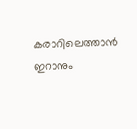കരാറിലെത്താൻ ഇറാനും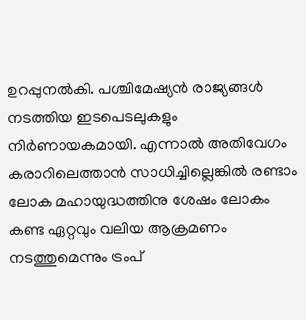ഉറപ്പുനൽകി. പശ്ചിമേഷ്യൻ രാജ്യങ്ങൾ നടത്തിയ ഇടപെടലുകളും നിർണായകമായി. എന്നാൽ അതിവേഗം കരാറിലെത്താൻ സാധിച്ചില്ലെങ്കിൽ രണ്ടാം ലോക മഹായുദ്ധത്തിനു ശേഷം ലോകം കണ്ട ഏറ്റവും വലിയ ആക്രമണം നടത്തുമെന്നും ട്രംപ്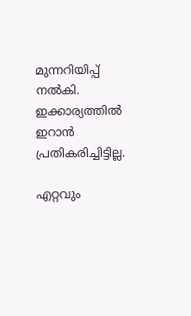മുന്നറിയിപ്പ് നൽകി. ഇക്കാര്യത്തിൽ ഇറാൻ പ്രതികരിച്ചിട്ടില്ല.

എറ്റവും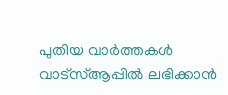പുതിയ വാർത്തകൾ വാട്സ്ആപ്പിൽ ലഭിക്കാൻ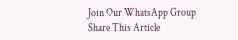Join Our WhatsApp Group
Share This Article